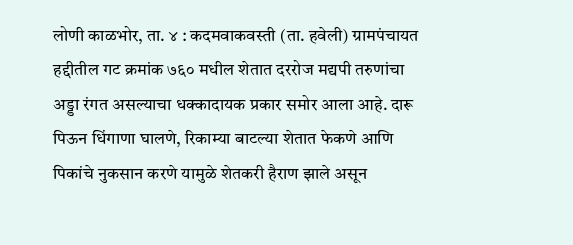लोणी काळभोर, ता. ४ : कदमवाकवस्ती (ता. हवेली) ग्रामपंचायत हद्दीतील गट क्रमांक ७६० मधील शेतात दररोज मद्यपी तरुणांचा अड्डा रंगत असल्याचा धक्कादायक प्रकार समोर आला आहे. दारू पिऊन धिंगाणा घालणे, रिकाम्या बाटल्या शेतात फेकणे आणि पिकांचे नुकसान करणे यामुळे शेतकरी हैराण झाले असून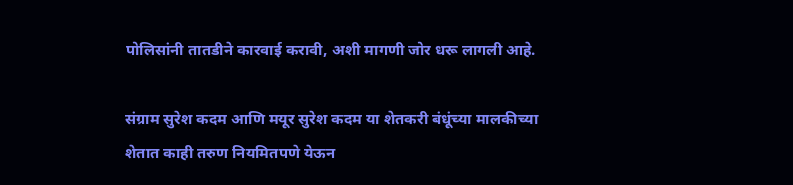पोलिसांनी तातडीने कारवाई करावी, अशी मागणी जोर धरू लागली आहे.

संग्राम सुरेश कदम आणि मयूर सुरेश कदम या शेतकरी बंधूंच्या मालकीच्या शेतात काही तरुण नियमितपणे येऊन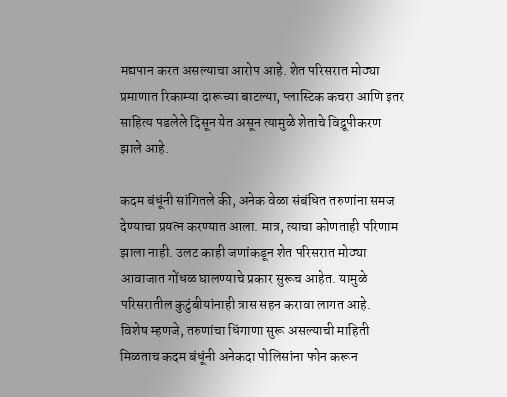मद्यपान करत असल्याचा आरोप आहे. शेत परिसरात मोठ्या प्रमाणात रिकाम्या दारूच्या बाटल्या, प्लास्टिक कचरा आणि इतर साहित्य पडलेले दिसून येत असून त्यामुळे शेताचे विद्रूपीकरण झाले आहे.

कदम बंधूंनी सांगितले की, अनेक वेळा संबंधित तरुणांना समज देण्याचा प्रयत्न करण्यात आला. मात्र, त्याचा कोणताही परिणाम झाला नाही. उलट काही जणांकडून शेत परिसरात मोठ्या आवाजात गोंधळ घालण्याचे प्रकार सुरूच आहेत. यामुळे परिसरातील कुटुंबीयांनाही त्रास सहन करावा लागत आहे.
विशेष म्हणजे, तरुणांचा धिंगाणा सुरू असल्याची माहिती मिळताच कदम बंधूंनी अनेकदा पोलिसांना फोन करून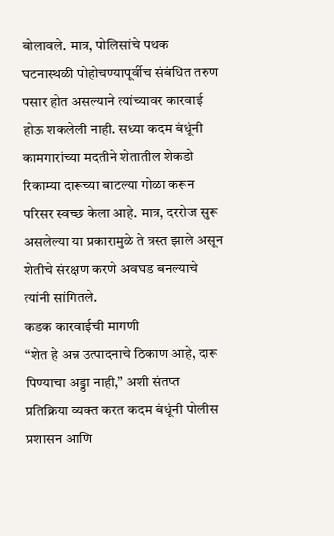बोलावले. मात्र, पोलिसांचे पथक घटनास्थळी पोहोचण्यापूर्वीच संबंधित तरुण पसार होत असल्याने त्यांच्यावर कारवाई होऊ शकलेली नाही. सध्या कदम बंधूंनी कामगारांच्या मदतीने शेतातील शेकडो रिकाम्या दारूच्या बाटल्या गोळा करून परिसर स्वच्छ केला आहे. मात्र, दररोज सुरू असलेल्या या प्रकारामुळे ते त्रस्त झाले असून शेतीचे संरक्षण करणे अवघड बनल्याचे त्यांनी सांगितले.
कडक कारवाईची मागणी
“शेत हे अन्न उत्पादनाचे ठिकाण आहे, दारू पिण्याचा अड्डा नाही,” अशी संतप्त प्रतिक्रिया व्यक्त करत कदम बंधूंनी पोलीस प्रशासन आणि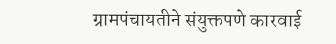ग्रामपंचायतीने संयुक्तपणे कारवाई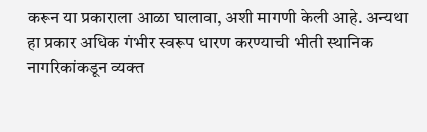करून या प्रकाराला आळा घालावा, अशी मागणी केली आहे. अन्यथा हा प्रकार अधिक गंभीर स्वरूप धारण करण्याची भीती स्थानिक नागरिकांकडून व्यक्त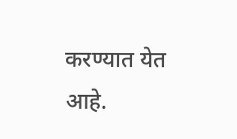करण्यात येत आहे.